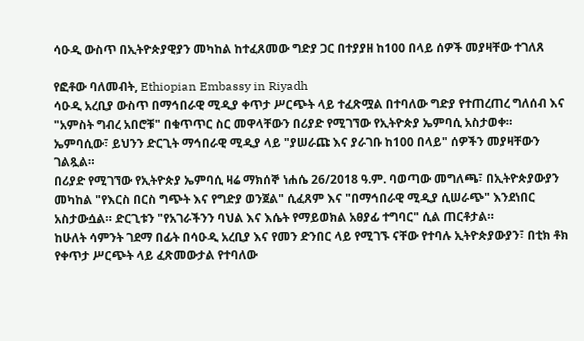ሳዑዲ ውስጥ በኢትዮጵያዊያን መካከል ከተፈጸመው ግድያ ጋር በተያያዘ ከ100 በላይ ሰዎች መያዛቸው ተገለጸ

የፎቶው ባለመብት, Ethiopian Embassy in Riyadh
ሳዑዲ አረቢያ ውስጥ በማኅበራዊ ሚዲያ ቀጥታ ሥርጭት ላይ ተፈጽሟል በተባለው ግድያ የተጠረጠረ ግለሰብ እና "አምስት ግብረ አበሮቹ" በቁጥጥር ስር መዋላቸውን በሪያድ የሚገኘው የኢትዮጵያ ኤምባሲ አስታወቀ።
ኤምባሲው፣ ይህንን ድርጊት ማኅበራዊ ሚዲያ ላይ "ያሠራጩ እና ያራገቡ ከ100 በላይ" ሰዎችን መያዛቸውን ገልጿል።
በሪያድ የሚገኘው የኢትዮጵያ ኤምባሲ ዛሬ ማክሰኞ ነሐሴ 26/2018 ዓ.ም. ባወጣው መግለጫ፣ በኢትዮጵያውያን መካከል "የእርስ በርስ ግጭት እና የግድያ ወንጀል" ሲፈጸም እና "በማኅበራዊ ሚዲያ ሲሠራጭ" እንደነበር አስታውሷል። ድርጊቱን "የአገራችንን ባህል እና እሴት የማይወክል አፀያፊ ተግባር" ሲል ጠርቶታል።
ከሁለት ሳምንት ገደማ በፊት በሳዑዲ አረቢያ እና የመን ድንበር ላይ የሚገኙ ናቸው የተባሉ ኢትዮጵያውያን፣ በቲክ ቶክ የቀጥታ ሥርጭት ላይ ፈጽመውታል የተባለው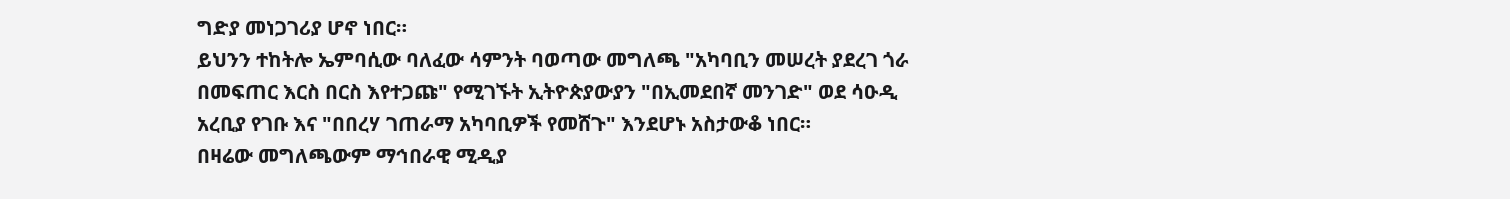ግድያ መነጋገሪያ ሆኖ ነበር።
ይህንን ተከትሎ ኤምባሲው ባለፈው ሳምንት ባወጣው መግለጫ "አካባቢን መሠረት ያደረገ ጎራ በመፍጠር እርስ በርስ እየተጋጩ" የሚገኙት ኢትዮጵያውያን "በኢመደበኛ መንገድ" ወደ ሳዑዲ አረቢያ የገቡ እና "በበረሃ ገጠራማ አካባቢዎች የመሸጉ" እንደሆኑ አስታውቆ ነበር።
በዛሬው መግለጫውም ማኅበራዊ ሚዲያ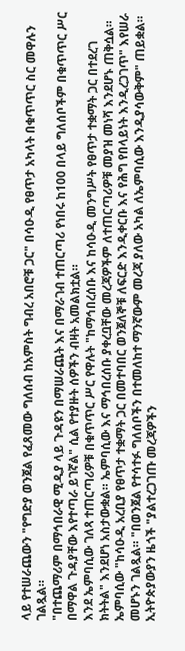ላይ የተሠራጨውን "የግድያ ወንጀል የፈጸመው ግለሰብ ከአምስት ግብረ አበሮቹ ጋር" በሳዑዲ የፀጥታ አካላት በቁጥጥር ስር መዋሉን ገልጿል።
"በተጨማሪም በማኅበራዊ ሚዲያ ላይ ጉዳዩን በማሠራጨት እና በማራገብ ተጠርጣሪ የነበሩ ከ100 በላይ ግለሰቦችም በቁጥጥር ሥር በማዋል ጉዳያቸው እየተጣራ ይገኛል" ሲል የተያዙት ሰዎችን ብዛት አመልክቷል።
እንደ ኤምባሲው ገለጻ ተጠርጣሪዎቹ በቁጥጥር ሥር የዋሉት "ከማኅበረሰቡ እና ከሳዑዲ መንግሥት የፀጥታ ተቋማት ጋር በተደረገ ክትትል" እንደሆነ አስታውቋል። ኤምባሲው እና ማኅበረሰቡ ያቀረቧቸው መረጃዎችም ለተጠርጣሪዎቹ መያዝ መነሻ እንደሆኑ ጠቅሷል።
ኤምባሲው "ከሳዑዲ አረቢያ የፀጥታ ተቋማት ጋር በመተባበር ወንጀለኞቹ ለፍርድ እንዲቀርቡ እና የሕግ የበላይነት እንዲረጋገጥ" እየሠራ መሆኑን ገልጿል። "በወንጀል የተሳተፉ ግለሰቦችን በተመለከተ ማንኛውም መረጃ ያለው አካል ለኤምባሲው እንዲያሳውቅም" ጠይቋል።
ኢትዮጵያውያን ዜጎች "ያልተረጋገጡ መረጃዎችን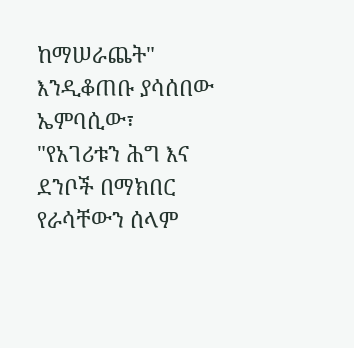ከማሠራጨት" እንዲቆጠቡ ያሳሰበው ኤምባሲው፣ "የአገሪቱን ሕግ እና ደንቦች በማክበር የራሳቸውን ሰላም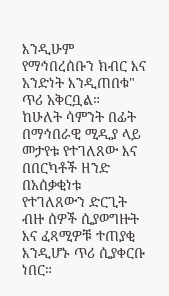እንዲሁም የማኅበረሰቡን ክብር እና አንድነት እንዲጠበቁ" ጥሪ አቅርቧል።
ከሁለት ሳምንት በፊት በማኅበራዊ ሚዲያ ላይ መታየቱ የተገለጸው እና በበርካቶች ዘንድ በአሰቃቂነቱ የተገለጸውን ድርጊት ብዙ ሰዎች ሲያወግዙት እና ፈጻሚዎቹ ተጠያቂ እንዲሆኑ ጥሪ ሲያቀርቡ ነበር።